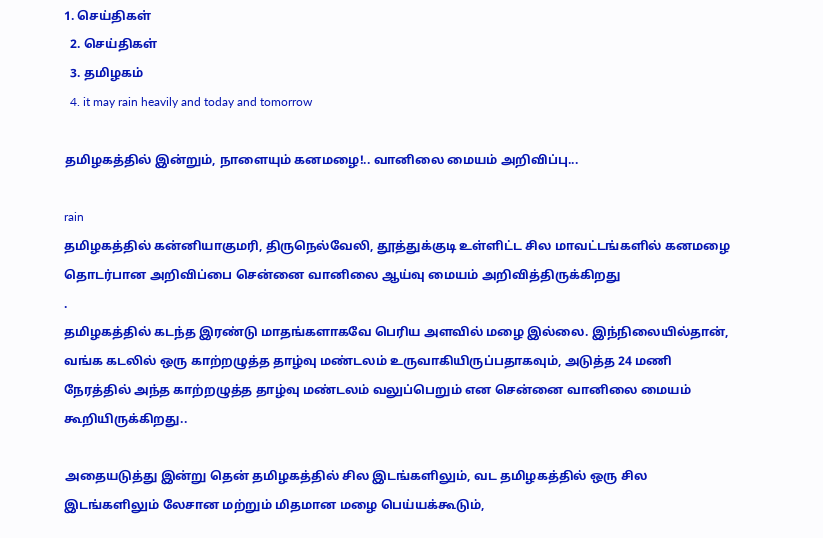1. செய்திகள்
  2. செய்திகள்
  3. த‌மிழக‌ம்
  4. it may rain heavily and today and tomorrow

தமிழகத்தில் இன்றும், நாளையும் கனமழை!.. வானிலை மையம் அறிவிப்பு...

rain
தமிழகத்தில் கன்னியாகுமரி, திருநெல்வேலி, தூத்துக்குடி உள்ளிட்ட சில மாவட்டங்களில் கனமழை தொடர்பான அறிவிப்பை சென்னை வானிலை ஆய்வு மையம் அறிவித்திருக்கிறது
.
தமிழகத்தில் கடந்த இரண்டு மாதங்களாகவே பெரிய அளவில் மழை இல்லை. இந்நிலையில்தான், வங்க கடலில் ஒரு காற்றழுத்த தாழ்வு மண்டலம் உருவாகியிருப்பதாகவும், அடுத்த 24 மணி நேரத்தில் அந்த காற்றழுத்த தாழ்வு மண்டலம் வலுப்பெறும் என சென்னை வானிலை மையம் கூறியிருக்கிறது..

அதையடுத்து இன்று தென் தமிழகத்தில் சில இடங்களிலும், வட தமிழகத்தில் ஒரு சில இடங்களிலும் லேசான மற்றும் மிதமான மழை பெய்யக்கூடும்,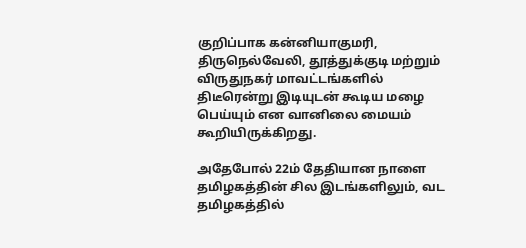குறிப்பாக கன்னியாகுமரி, திருநெல்வேலி, தூத்துக்குடி மற்றும் விருதுநகர் மாவட்டங்களில் திடீரென்று இடியுடன் கூடிய மழை பெய்யும் என வானிலை மையம் கூறியிருக்கிறது.

அதேபோல் 22ம் தேதியான நாளை தமிழகத்தின் சில இடங்களிலும், வட தமிழகத்தில்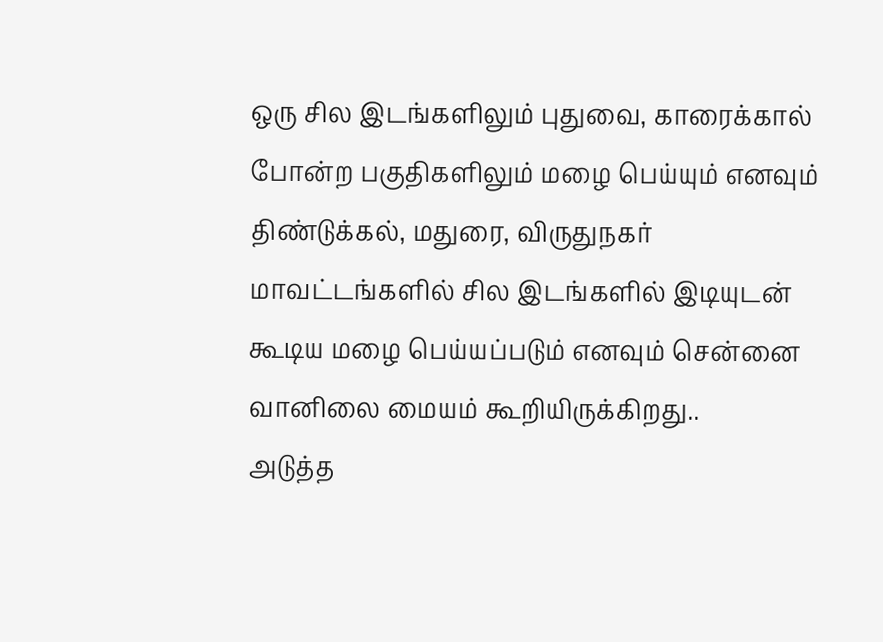ஒரு சில இடங்களிலும் புதுவை, காரைக்கால் போன்ற பகுதிகளிலும் மழை பெய்யும் எனவும் திண்டுக்கல், மதுரை, விருதுநகர் மாவட்டங்களில் சில இடங்களில் இடியுடன் கூடிய மழை பெய்யப்படும் எனவும் சென்னை வானிலை மையம் கூறியிருக்கிறது..
அடுத்த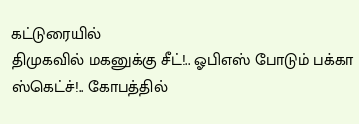கட்டுரையில்
திமுகவில் மகனுக்கு சீட்!.. ஓபிஎஸ் போடும் பக்கா ஸ்கெட்ச்!.. கோபத்தில்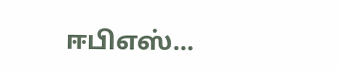ஈபிஎஸ்...